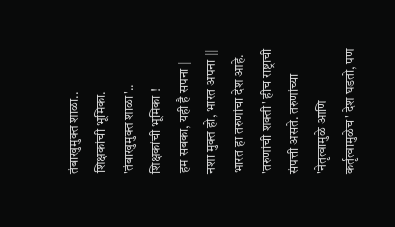तंबाखुमुक्त शाळा.. शिक्षकांची भूमिका.
'तंबाखुमुक्त शाळा'..
शिक्षकांची भूमिका !
हम सबका, यही है सपना |
नशा मुक्त हो, भारत अपना ||
भारत हा तरुणांचा देश आहे. 'तरुणांची शक्ती' हीच राष्ट्राची संपत्ती असते. तरुणांच्या 'नेतृत्वामुळे आणि कर्तृत्वामुळेच' देश घडतो, पण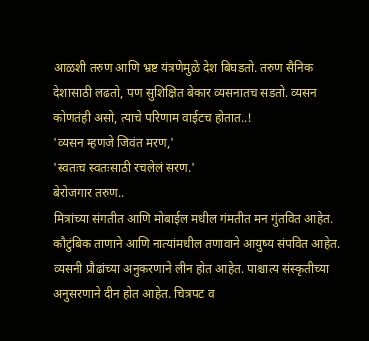आळशी तरुण आणि भ्रष्ट यंत्रणेमुळे देश बिघडतो. तरुण सैनिक देशासाठी लढतो, पण सुशिक्षित बेकार व्यसनातच सडतो. व्यसन कोणतंही असो, त्याचे परिणाम वाईटच होतात..!
'व्यसन म्हणजे जिवंत मरण,'
'स्वतःच स्वतःसाठी रचलेलं सरण.'
बेरोजगार तरुण..
मित्रांच्या संगतीत आणि मोबाईल मधील गंमतीत मन गुंतवित आहेत. कौटुंबिक ताणाने आणि नात्यांमधील तणावाने आयुष्य संपवित आहेत. व्यसनी प्रौढांच्या अनुकरणाने लीन होत आहेत. पाश्चात्य संस्कृतीच्या अनुसरणाने दीन होत आहेत. चित्रपट व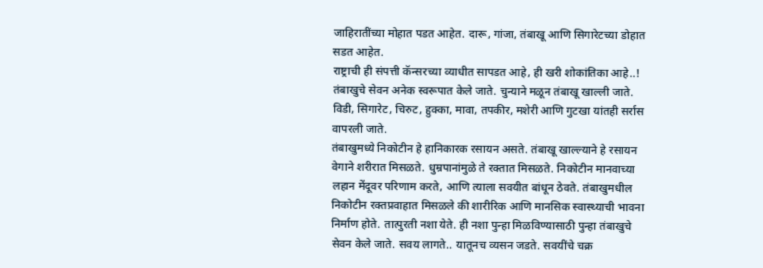जाहिरातींच्या मोहात पडत आहेत. दारू, गांजा, तंबाखू आणि सिगारेटच्या डोहात सडत आहेत.
राष्ट्राची ही संपत्ती कॅन्सरच्या व्याधीत सापडत आहे, ही खरी शोकांतिका आहे..!
तंबाखुचे सेवन अनेक स्वरूपात केले जाते. चुन्याने मळून तंबाखू खाल्ली जाते. विडी, सिगारेट, चिरुट, हुक्का, मावा, तपकीर, मशेरी आणि गुटखा यांतही सर्रास वापरली जाते.
तंबाखुमध्ये निकोटीन हे हानिकारक रसायन असते. तंबाखू खाल्ल्याने हे रसायन वेगाने शरीरात मिसळते. धुम्रपानांमुळे ते रक्तात मिसळते. निकोटीन मानवाच्या लहान मेंदूवर परिणाम करते, आणि त्याला सवयीत बांधून ठेवते. तंबाखुमधील निकोटीन रक्तप्रवाहात मिसळले की शारीरिक आणि मानसिक स्वास्थ्याची भावना निर्माण होते. तात्पुरती नशा येते. ही नशा पुन्हा मिळविण्यासाठी पुन्हा तंबाखुचे सेवन केले जाते. सवय लागते.. यातूनच व्यसन जडते. सवयींचे चक्र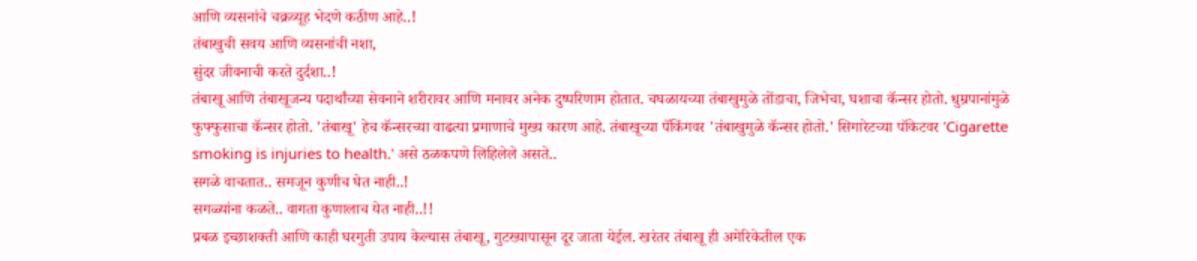आणि व्यसनांचे चक्रव्यूह भेदणे कठीण आहे..!
तंबाखुची सवय आणि व्यसनांची नशा,
सुंदर जीवनाची करते दुर्दशा..!
तंबाखू आणि तंबाखूजन्य पदार्थांच्या सेवनाने शरीरावर आणि मनावर अनेक दुष्परिणाम होतात. चघळायच्या तंबाखुमुळे तोंडाचा, जिभेचा, घशाचा कॅन्सर होतो. धुम्रपानांमुळे फुफ्फुसाचा कॅन्सर होतो. 'तंबाखू' हेच कॅन्सरच्या वाढत्या प्रमाणाचे मुख्य कारण आहे. तंबाखूच्या पॅकिंगवर 'तंबाखुमुळे कॅन्सर होतो.' सिगारेटच्या पॉकेटवर 'Cigarette smoking is injuries to health.' असे ठळकपणे लिहिलेले असते..
सगळे वाचतात.. समजून कुणीच घेत नाही..!
सगळ्यांना कळते.. वागता कुणालाच येत नाही..!!
प्रबळ इच्छाशक्ती आणि काही घरगुती उपाय केल्यास तंबाखू, गुटख्यापासून दूर जाता येईल. खरंतर तंबाखू ही अमेरिकेतील एक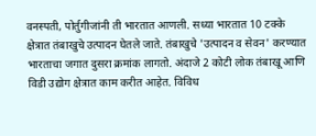वनस्पती, पोर्तुगीजांनी ती भारतात आणली. सध्या भारतात 10 टक्के क्षेत्रात तंबाखुचे उत्पादन घेतले जाते. तंबाखुचे 'उत्पादन व सेवन' करण्यात भारताचा जगात दुसरा क्रमांक लागतो. अंदाजे 2 कोटी लोक तंबाखू आणि विडी उद्योग क्षेत्रात काम करीत आहेत. विविध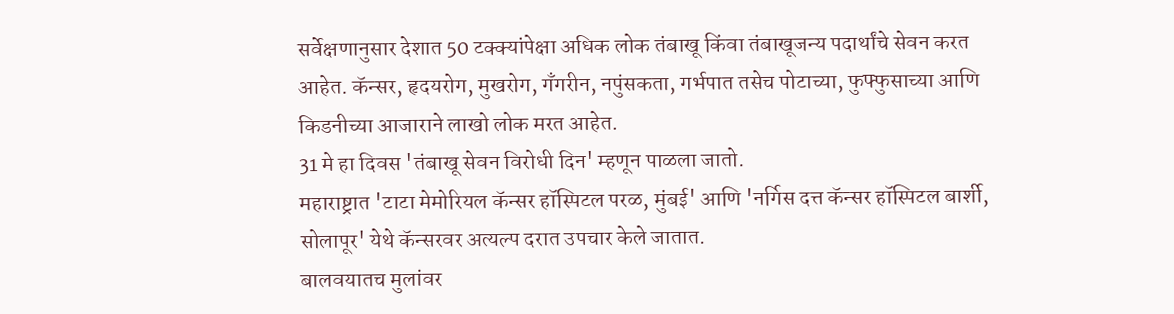सर्वेक्षणानुसार देशात 50 टक्क्यांपेक्षा अधिक लोक तंबाखू किंवा तंबाखूजन्य पदार्थांचे सेवन करत आहेत. कॅन्सर, हृदयरोग, मुखरोग, गँगरीन, नपुंसकता, गर्भपात तसेच पोटाच्या, फुफ्फुसाच्या आणि किडनीच्या आजाराने लाखो लोक मरत आहेत.
31 मे हा दिवस 'तंबाखू सेवन विरोधी दिन' म्हणून पाळला जातो.
महाराष्ट्रात 'टाटा मेमोरियल कॅन्सर हॉस्पिटल परळ, मुंबई' आणि 'नर्गिस दत्त कॅन्सर हॉस्पिटल बार्शी, सोलापूर' येथे कॅन्सरवर अत्यल्प दरात उपचार केले जातात.
बालवयातच मुलांवर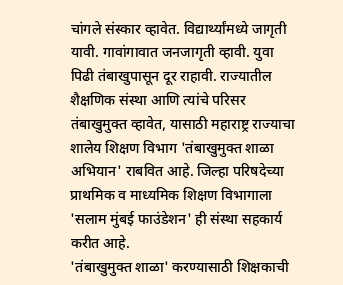चांगले संस्कार व्हावेत. विद्यार्थ्यांमध्ये जागृती यावी. गावांगावात जनजागृती व्हावी. युवा पिढी तंबाखुपासून दूर राहावी. राज्यातील शैक्षणिक संस्था आणि त्यांचे परिसर तंबाखुमुक्त व्हावेत, यासाठी महाराष्ट्र राज्याचा शालेय शिक्षण विभाग 'तंबाखुमुक्त शाळा अभियान' राबवित आहे. जिल्हा परिषदेच्या प्राथमिक व माध्यमिक शिक्षण विभागाला 'सलाम मुंबई फाउंडेशन' ही संस्था सहकार्य करीत आहे.
'तंबाखुमुक्त शाळा' करण्यासाठी शिक्षकाची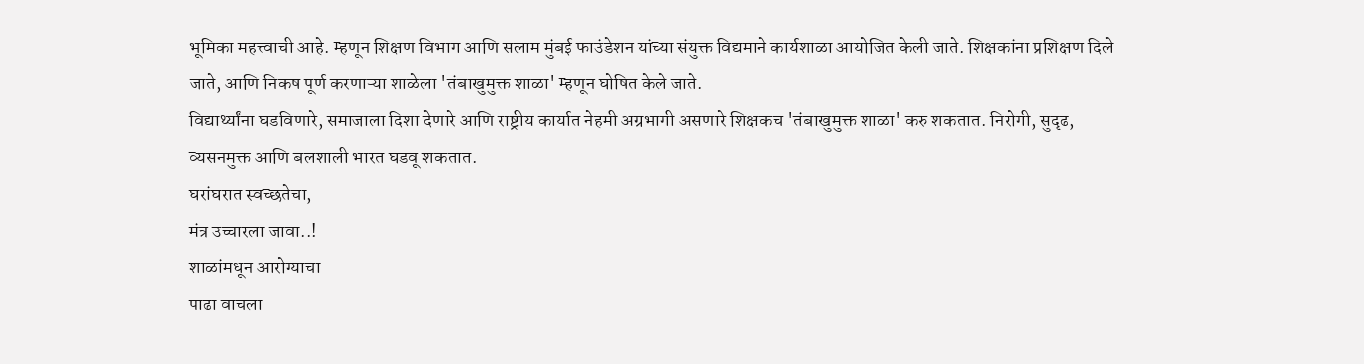भूमिका महत्त्वाची आहे. म्हणून शिक्षण विभाग आणि सलाम मुंबई फाउंडेशन यांच्या संयुक्त विद्यमाने कार्यशाळा आयोजित केली जाते. शिक्षकांना प्रशिक्षण दिले जाते, आणि निकष पूर्ण करणाऱ्या शाळेला 'तंबाखुमुक्त शाळा' म्हणून घोषित केले जाते.
विद्यार्थ्यांना घडविणारे, समाजाला दिशा देणारे आणि राष्ट्रीय कार्यात नेहमी अग्रभागी असणारे शिक्षकच 'तंबाखुमुक्त शाळा' करु शकतात. निरोगी, सुदृढ, व्यसनमुक्त आणि बलशाली भारत घडवू शकतात.
घरांघरात स्वच्छतेचा,
मंत्र उच्चारला जावा..!
शाळांमधून आरोग्याचा
पाढा वाचला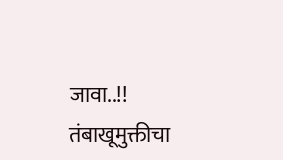जावा..!!
तंबाखूमुक्तीचा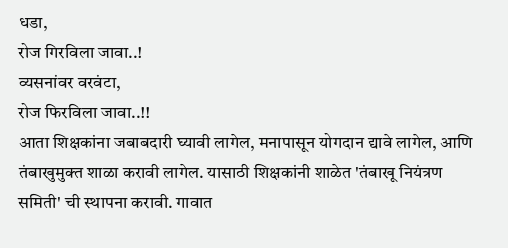धडा,
रोज गिरविला जावा..!
व्यसनांवर वरवंटा,
रोज फिरविला जावा..!!
आता शिक्षकांना जबाबदारी घ्यावी लागेल, मनापासून योगदान द्यावे लागेल, आणि तंबाखुमुक्त शाळा करावी लागेल. यासाठी शिक्षकांनी शाळेत 'तंबाखू नियंत्रण समिती' ची स्थापना करावी. गावात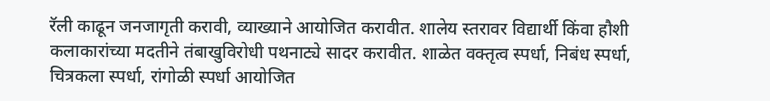रॅली काढून जनजागृती करावी, व्याख्याने आयोजित करावीत. शालेय स्तरावर विद्यार्थी किंवा हौशी कलाकारांच्या मदतीने तंबाखुविरोधी पथनाट्ये सादर करावीत. शाळेत वक्तृत्व स्पर्धा, निबंध स्पर्धा, चित्रकला स्पर्धा, रांगोळी स्पर्धा आयोजित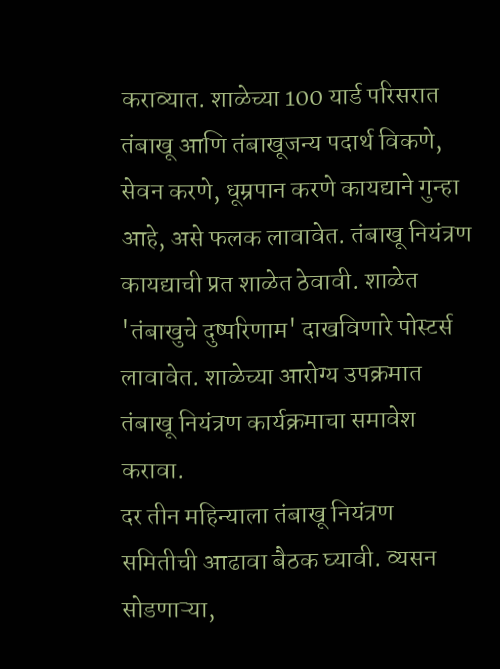कराव्यात. शाळेच्या 100 यार्ड परिसरात तंबाखू आणि तंबाखूजन्य पदार्थ विकणे, सेवन करणे, धूम्रपान करणे कायद्याने गुन्हा आहे, असे फलक लावावेत. तंबाखू नियंत्रण कायद्याची प्रत शाळेत ठेवावी. शाळेत 'तंबाखुचे दुष्परिणाम' दाखविणारे पोस्टर्स लावावेत. शाळेच्या आरोग्य उपक्रमात तंबाखू नियंत्रण कार्यक्रमाचा समावेश करावा.
दर तीन महिन्याला तंबाखू नियंत्रण समितीची आढावा बैठक घ्यावी. व्यसन सोडणाऱ्या,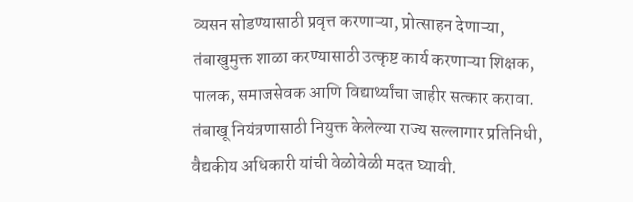व्यसन सोडण्यासाठी प्रवृत्त करणाऱ्या, प्रोत्साहन देणाऱ्या, तंबाखुमुक्त शाळा करण्यासाठी उत्कृष्ट कार्य करणाऱ्या शिक्षक, पालक, समाजसेवक आणि विद्यार्थ्यांचा जाहीर सत्कार करावा. तंबाखू नियंत्रणासाठी नियुक्त केलेल्या राज्य सल्लागार प्रतिनिधी, वैद्यकीय अधिकारी यांची वेळोवेळी मदत घ्यावी.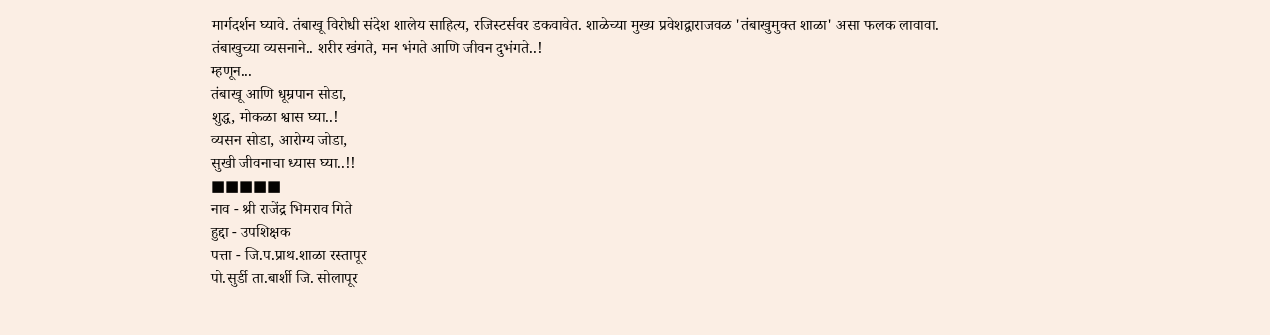मार्गदर्शन घ्यावे. तंबाखू विरोधी संदेश शालेय साहित्य, रजिस्टर्सवर डकवावेत. शाळेच्या मुख्य प्रवेशद्वाराजवळ 'तंबाखुमुक्त शाळा' असा फलक लावावा.
तंबाखुच्या व्यसनाने.. शरीर खंगते, मन भंगते आणि जीवन दुभंगते..!
म्हणून...
तंबाखू आणि धूम्रपान सोडा,
शुद्ध, मोकळा श्वास घ्या..!
व्यसन सोडा, आरोग्य जोडा,
सुखी जीवनाचा ध्यास घ्या..!!
■■■■■
नाव - श्री राजेंद्र भिमराव गिते
हुद्दा - उपशिक्षक
पत्ता - जि.प.प्राथ.शाळा रस्तापूर
पो.सुर्डी ता.बार्शी जि. सोलापूर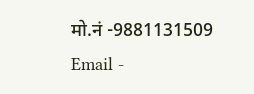मो.नं -9881131509
Email -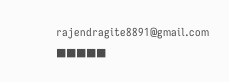rajendragite8891@gmail.com
■■■■■